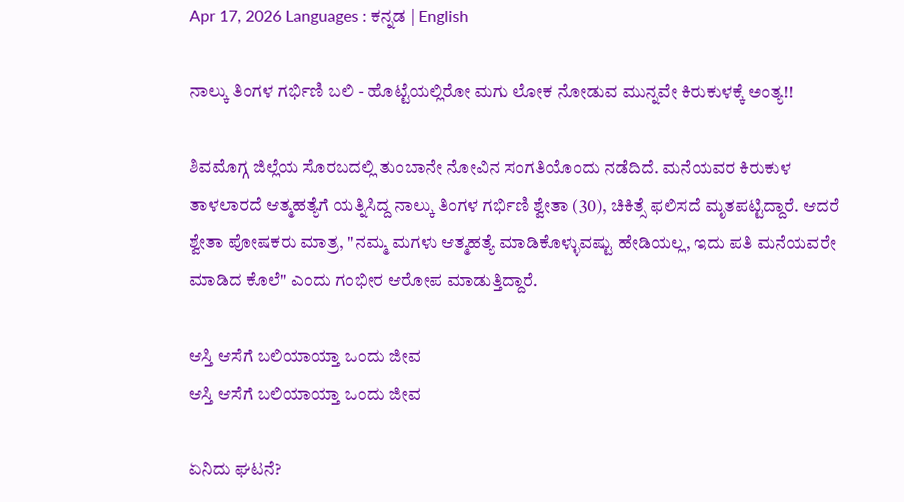Apr 17, 2026 Languages : ಕನ್ನಡ | English

ನಾಲ್ಕು ತಿಂಗಳ ಗರ್ಭಿಣಿ ಬಲಿ - ಹೊಟ್ಟೆಯಲ್ಲಿರೋ ಮಗು ಲೋಕ ನೋಡುವ ಮುನ್ನವೇ ಕಿರುಕುಳಕ್ಕೆ ಅಂತ್ಯ!!

ಶಿವಮೊಗ್ಗ ಜಿಲ್ಲೆಯ ಸೊರಬದಲ್ಲಿ ತುಂಬಾನೇ ನೋವಿನ ಸಂಗತಿಯೊಂದು ನಡೆದಿದೆ. ಮನೆಯವರ ಕಿರುಕುಳ ತಾಳಲಾರದೆ ಆತ್ಮಹತ್ಯೆಗೆ ಯತ್ನಿಸಿದ್ದ ನಾಲ್ಕು ತಿಂಗಳ ಗರ್ಭಿಣಿ ಶ್ವೇತಾ (30), ಚಿಕಿತ್ಸೆ ಫಲಿಸದೆ ಮೃತಪಟ್ಟಿದ್ದಾರೆ. ಆದರೆ ಶ್ವೇತಾ ಪೋಷಕರು ಮಾತ್ರ, "ನಮ್ಮ ಮಗಳು ಆತ್ಮಹತ್ಯೆ ಮಾಡಿಕೊಳ್ಳುವಷ್ಟು ಹೇಡಿಯಲ್ಲ, ಇದು ಪತಿ ಮನೆಯವರೇ ಮಾಡಿದ ಕೊಲೆ" ಎಂದು ಗಂಭೀರ ಆರೋಪ ಮಾಡುತ್ತಿದ್ದಾರೆ.

ಆಸ್ತಿ ಆಸೆಗೆ ಬಲಿಯಾಯ್ತಾ ಒಂದು ಜೀವ
ಆಸ್ತಿ ಆಸೆಗೆ ಬಲಿಯಾಯ್ತಾ ಒಂದು ಜೀವ

ಏನಿದು ಘಟನೆ?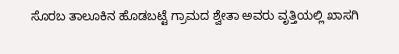ಸೊರಬ ತಾಲೂಕಿನ ಹೊಡಬಟ್ಟೆ ಗ್ರಾಮದ ಶ್ವೇತಾ ಅವರು ವೃತ್ತಿಯಲ್ಲಿ ಖಾಸಗಿ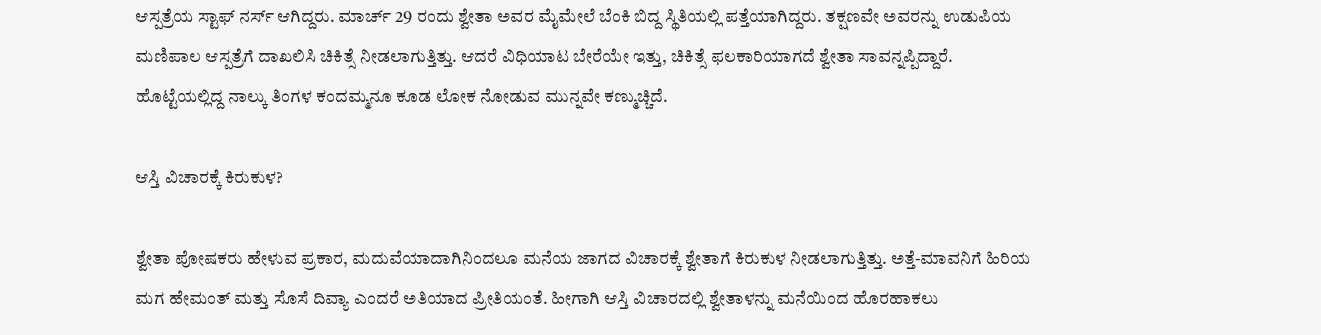ಆಸ್ಪತ್ರೆಯ ಸ್ಟಾಫ್ ನರ್ಸ್ ಆಗಿದ್ದರು. ಮಾರ್ಚ್ 29 ರಂದು ಶ್ವೇತಾ ಅವರ ಮೈಮೇಲೆ ಬೆಂಕಿ ಬಿದ್ದ ಸ್ಥಿತಿಯಲ್ಲಿ ಪತ್ತೆಯಾಗಿದ್ದರು. ತಕ್ಷಣವೇ ಅವರನ್ನು ಉಡುಪಿಯ ಮಣಿಪಾಲ ಆಸ್ಪತ್ರೆಗೆ ದಾಖಲಿಸಿ ಚಿಕಿತ್ಸೆ ನೀಡಲಾಗುತ್ತಿತ್ತು. ಆದರೆ ವಿಧಿಯಾಟ ಬೇರೆಯೇ ಇತ್ತು, ಚಿಕಿತ್ಸೆ ಫಲಕಾರಿಯಾಗದೆ ಶ್ವೇತಾ ಸಾವನ್ನಪ್ಪಿದ್ದಾರೆ. ಹೊಟ್ಟೆಯಲ್ಲಿದ್ದ ನಾಲ್ಕು ತಿಂಗಳ ಕಂದಮ್ಮನೂ ಕೂಡ ಲೋಕ ನೋಡುವ ಮುನ್ನವೇ ಕಣ್ಮುಚ್ಚಿದೆ.

ಆಸ್ತಿ ವಿಚಾರಕ್ಕೆ ಕಿರುಕುಳ?

ಶ್ವೇತಾ ಪೋಷಕರು ಹೇಳುವ ಪ್ರಕಾರ, ಮದುವೆಯಾದಾಗಿನಿಂದಲೂ ಮನೆಯ ಜಾಗದ ವಿಚಾರಕ್ಕೆ ಶ್ವೇತಾಗೆ ಕಿರುಕುಳ ನೀಡಲಾಗುತ್ತಿತ್ತು. ಅತ್ತೆ-ಮಾವನಿಗೆ ಹಿರಿಯ ಮಗ ಹೇಮಂತ್ ಮತ್ತು ಸೊಸೆ ದಿವ್ಯಾ ಎಂದರೆ ಅತಿಯಾದ ಪ್ರೀತಿಯಂತೆ. ಹೀಗಾಗಿ ಆಸ್ತಿ ವಿಚಾರದಲ್ಲಿ ಶ್ವೇತಾಳನ್ನು ಮನೆಯಿಂದ ಹೊರಹಾಕಲು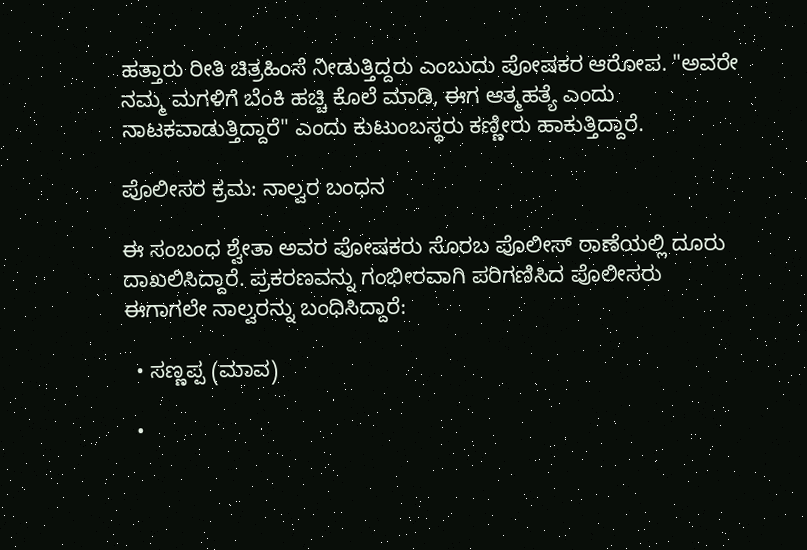ಹತ್ತಾರು ರೀತಿ ಚಿತ್ರಹಿಂಸೆ ನೀಡುತ್ತಿದ್ದರು ಎಂಬುದು ಪೋಷಕರ ಆರೋಪ. "ಅವರೇ ನಮ್ಮ ಮಗಳಿಗೆ ಬೆಂಕಿ ಹಚ್ಚಿ ಕೊಲೆ ಮಾಡಿ, ಈಗ ಆತ್ಮಹತ್ಯೆ ಎಂದು ನಾಟಕವಾಡುತ್ತಿದ್ದಾರೆ" ಎಂದು ಕುಟುಂಬಸ್ಥರು ಕಣ್ಣೀರು ಹಾಕುತ್ತಿದ್ದಾರೆ.

ಪೊಲೀಸರ ಕ್ರಮ: ನಾಲ್ವರ ಬಂಧನ

ಈ ಸಂಬಂಧ ಶ್ವೇತಾ ಅವರ ಪೋಷಕರು ಸೊರಬ ಪೊಲೀಸ್ ಠಾಣೆಯಲ್ಲಿ ದೂರು ದಾಖಲಿಸಿದ್ದಾರೆ. ಪ್ರಕರಣವನ್ನು ಗಂಭೀರವಾಗಿ ಪರಿಗಣಿಸಿದ ಪೊಲೀಸರು ಈಗಾಗಲೇ ನಾಲ್ವರನ್ನು ಬಂಧಿಸಿದ್ದಾರೆ:

  • ಸಣ್ಣಪ್ಪ (ಮಾವ)

  •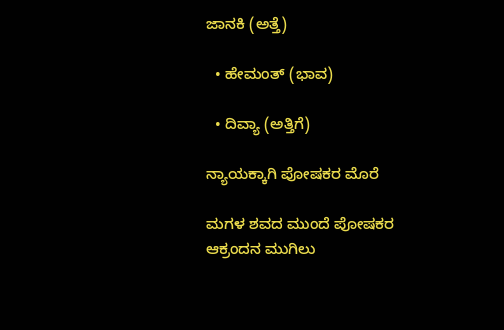ಜಾನಕಿ (ಅತ್ತೆ)

  • ಹೇಮಂತ್ (ಭಾವ)

  • ದಿವ್ಯಾ (ಅತ್ತಿಗೆ)

ನ್ಯಾಯಕ್ಕಾಗಿ ಪೋಷಕರ ಮೊರೆ

ಮಗಳ ಶವದ ಮುಂದೆ ಪೋಷಕರ ಆಕ್ರಂದನ ಮುಗಿಲು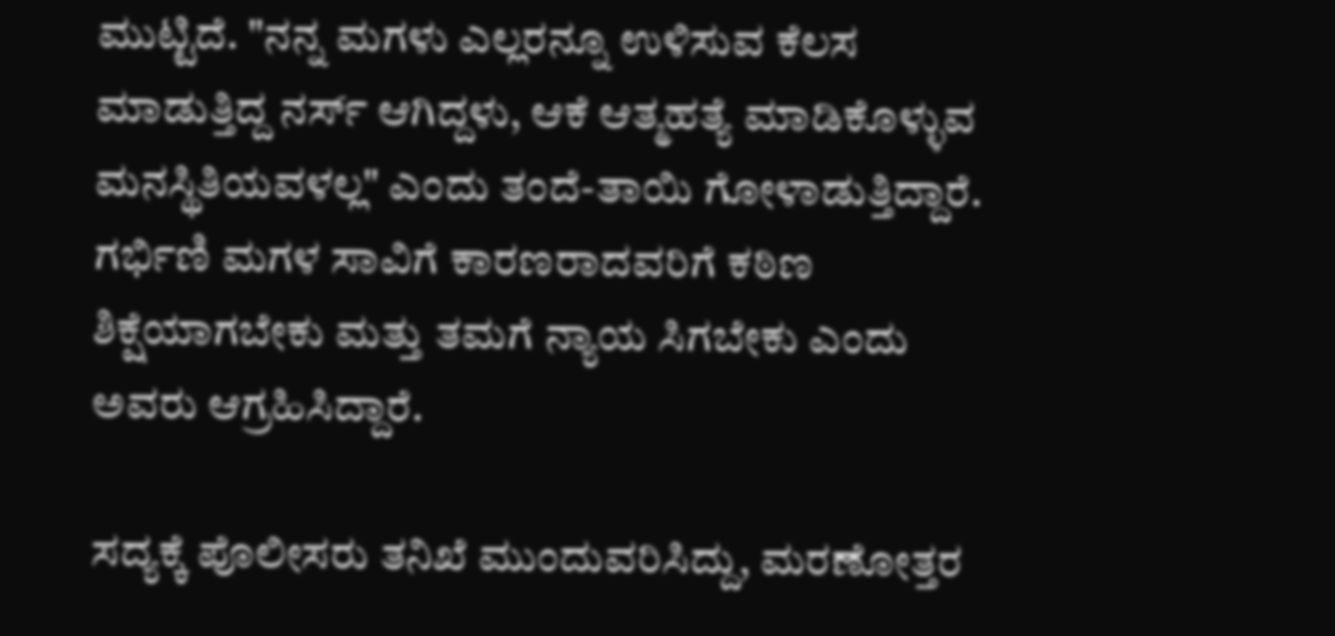ಮುಟ್ಟಿದೆ. "ನನ್ನ ಮಗಳು ಎಲ್ಲರನ್ನೂ ಉಳಿಸುವ ಕೆಲಸ ಮಾಡುತ್ತಿದ್ದ ನರ್ಸ್ ಆಗಿದ್ದಳು, ಆಕೆ ಆತ್ಮಹತ್ಯೆ ಮಾಡಿಕೊಳ್ಳುವ ಮನಸ್ಥಿತಿಯವಳಲ್ಲ" ಎಂದು ತಂದೆ-ತಾಯಿ ಗೋಳಾಡುತ್ತಿದ್ದಾರೆ. ಗರ್ಭಿಣಿ ಮಗಳ ಸಾವಿಗೆ ಕಾರಣರಾದವರಿಗೆ ಕಠಿಣ ಶಿಕ್ಷೆಯಾಗಬೇಕು ಮತ್ತು ತಮಗೆ ನ್ಯಾಯ ಸಿಗಬೇಕು ಎಂದು ಅವರು ಆಗ್ರಹಿಸಿದ್ದಾರೆ.

ಸದ್ಯಕ್ಕೆ ಪೊಲೀಸರು ತನಿಖೆ ಮುಂದುವರಿಸಿದ್ದು, ಮರಣೋತ್ತರ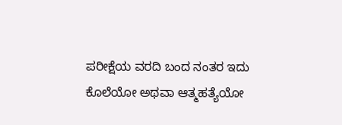ಪರೀಕ್ಷೆಯ ವರದಿ ಬಂದ ನಂತರ ಇದು ಕೊಲೆಯೋ ಅಥವಾ ಆತ್ಮಹತ್ಯೆಯೋ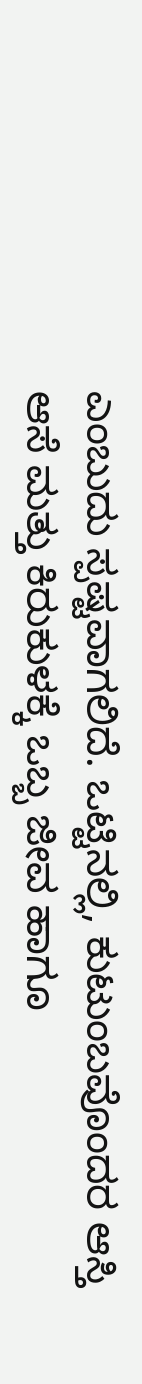ಎಂಬುದು ಸ್ಪಷ್ಟವಾಗಲಿದೆ. ಒಟ್ಟಿನಲ್ಲಿ, ಕುಟುಂಬವೊಂದರ ಆಸ್ತಿ ಆಸೆ ಮತ್ತು ಕಿರುಕುಳಕ್ಕೆ ಒಬ್ಬ ಜೀವ ಹಾಗೂ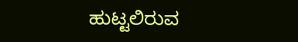ಹುಟ್ಟಲಿರುವ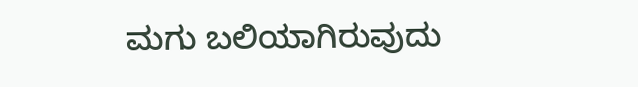ಮಗು ಬಲಿಯಾಗಿರುವುದು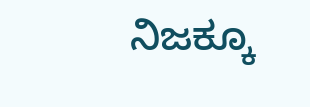ನಿಜಕ್ಕೂ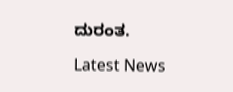ದುರಂತ.

Latest News